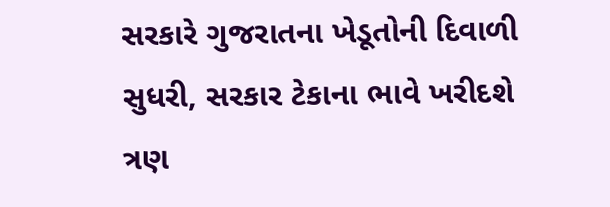સરકારે ગુજરાતના ખેડૂતોની દિવાળી સુધરી, સરકાર ટેકાના ભાવે ખરીદશે ત્રણ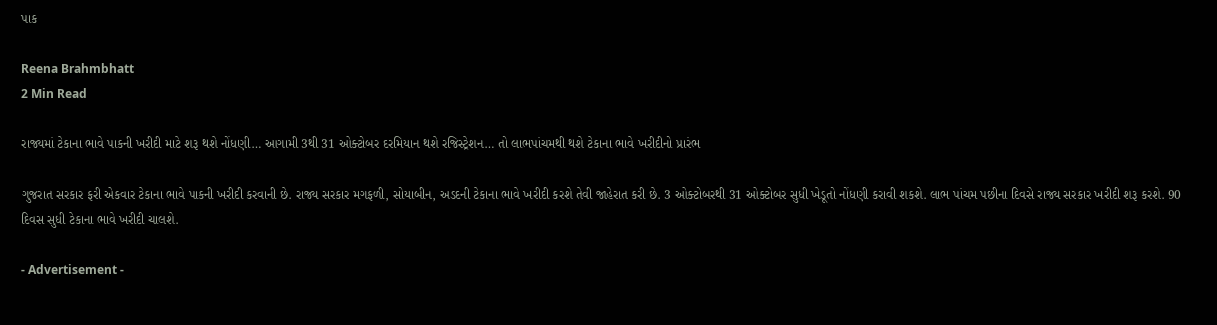પાક

Reena Brahmbhatt
2 Min Read

રાજ્યમાં ટેકાના ભાવે પાકની ખરીદી માટે શરૂ થશે નોંધણી… આગામી 3થી 31 ઓક્ટોબર દરમિયાન થશે રજિસ્ટ્રેશન… તો લાભપાંચમથી થશે ટેકાના ભાવે ખરીદીનો પ્રારંભ

ગુજરાત સરકાર ફરી એકવાર ટેકાના ભાવે પાકની ખરીદી કરવાની છે. રાજ્ય સરકાર મગફળી, સોયાબીન, અડદની ટેકાના ભાવે ખરીદી કરશે તેવી જાહેરાત કરી છે. 3 ઓક્ટોબરથી 31 ઓક્ટોબર સુધી ખેડૂતો નોંધણી કરાવી શકશે. લાભ પાંચમ પછીના દિવસે રાજ્ય સરકાર ખરીદી શરૂ કરશે. 90 દિવસ સુધી ટેકાના ભાવે ખરીદી ચાલશે.

- Advertisement -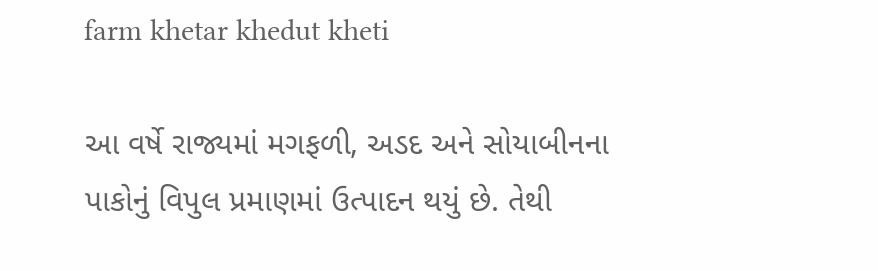farm khetar khedut kheti

આ વર્ષે રાજ્યમાં મગફળી, અડદ અને સોયાબીનના પાકોનું વિપુલ પ્રમાણમાં ઉત્પાદન થયું છે. તેથી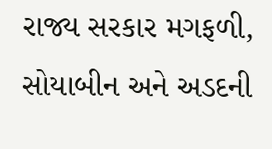રાજ્ય સરકાર મગફળી, સોયાબીન અને અડદની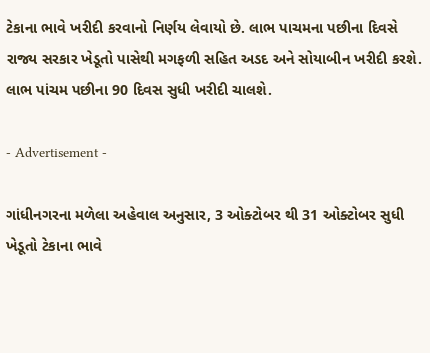ટેકાના ભાવે ખરીદી કરવાનો નિર્ણય લેવાયો છે. લાભ પાચમના પછીના દિવસે રાજ્ય સરકાર ખેડૂતો પાસેથી મગફળી સહિત અડદ અને સોયાબીન ખરીદી કરશે. લાભ પાંચમ પછીના 90 દિવસ સુધી ખરીદી ચાલશે.

- Advertisement -

ગાંધીનગરના મળેલા અહેવાલ અનુસાર, 3 ઓક્ટોબર થી 31 ઓક્ટોબર સુધી ખેડૂતો ટેકાના ભાવે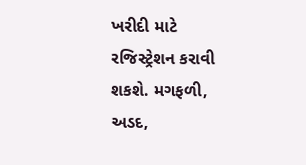ખરીદી માટે રજિસ્ટ્રેશન કરાવી શકશે. મગફળી, અડદ,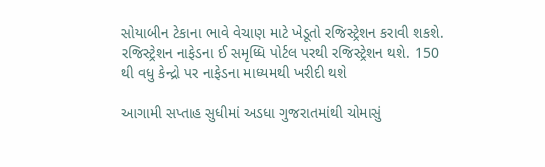સોયાબીન ટેકાના ભાવે વેચાણ માટે ખેડૂતો રજિસ્ટ્રેશન કરાવી શકશે. રજિસ્ટ્રેશન નાફેડના ઈ સમૃધ્ધિ પોર્ટલ પરથી રજિસ્ટ્રેશન થશે. 150 થી વધુ કેન્દ્રો પર નાફેડના માધ્યમથી ખરીદી થશે

આગામી સપ્તાહ સુધીમાં અડધા ગુજરાતમાંથી ચોમાસું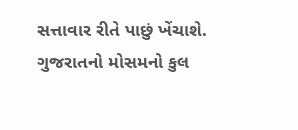સત્તાવાર રીતે પાછું ખેંચાશે. ગુજરાતનો મોસમનો કુલ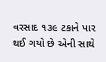વરસાદ ૧૩૯ ટકાને પાર થઈ ગયો છે એની સાથે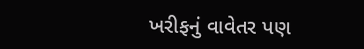ખરીફનું વાવેતર પણ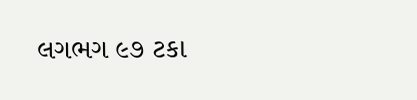લગભગ ૯૭ ટકા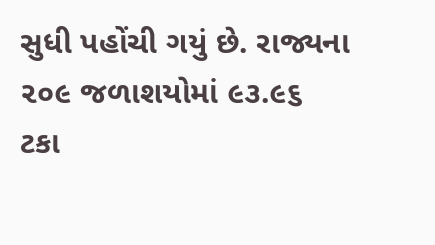સુધી પહોંચી ગયું છે. રાજ્યના ૨૦૯ જળાશયોમાં ૯૩.૯૬ ટકા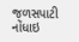જળસપાટી નોંધાઇ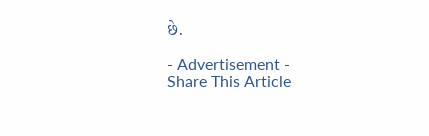છે.

- Advertisement -
Share This Article